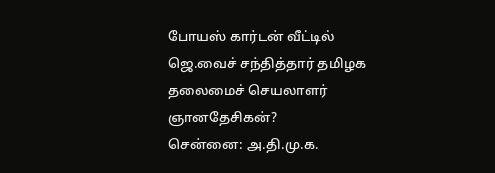போயஸ் கார்டன் வீட்டில் ஜெ.வைச் சந்தித்தார் தமிழக தலைமைச் செயலாளர் ஞானதேசிகன்?
சென்னை: அ.தி.மு.க.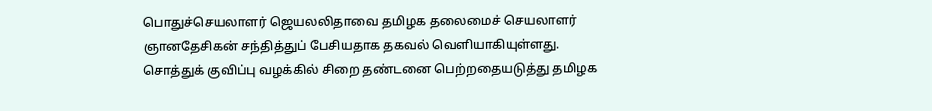பொதுச்செயலாளர் ஜெயலலிதாவை தமிழக தலைமைச் செயலாளர் ஞானதேசிகன் சந்தித்துப் பேசியதாக தகவல் வெளியாகியுள்ளது.
சொத்துக் குவிப்பு வழக்கில் சிறை தண்டனை பெற்றதையடுத்து தமிழக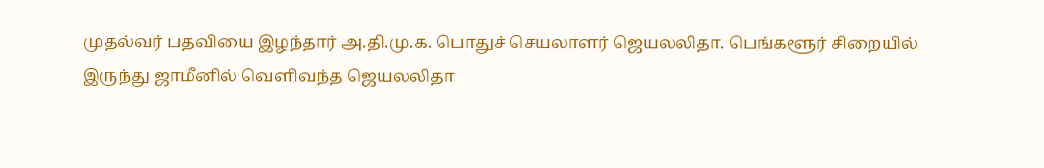முதல்வர் பதவியை இழந்தார் அ.தி.மு.க. பொதுச் செயலாளர் ஜெயலலிதா. பெங்களூர் சிறையில் இருந்து ஜாமீனில் வெளிவந்த ஜெயலலிதா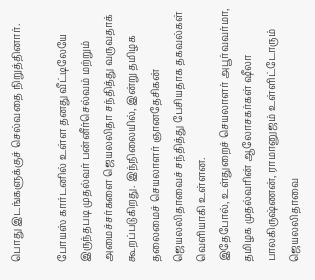பொது இடங்களுக்குச் செல்வதை நிறுத்தினார்.

போயஸ் கார்டனில் உள்ள தனது வீட்டிலேயே இருந்தபடி முதல்வர் பன்னீர்செல்வம் மற்றும் அமைச்சர்களை ஜெயலலிதா சந்தித்து வருவதாக் கூறப்படுகிறது. இந்நிலையில், இன்று தமிழக தலைமைச் செயலாளர் ஞானதேசிகன் ஜெயலலிதாவைச் சந்தித்து பேசியதாக தகவல்கள் வெளியாகி உள்ளன.
இதேபோல், உள்துறைச் செயலாளர் அபூர்வவர்மா, தமிழக முதல்வரின் ஆலோசகர்கள் ஷீலா பாலகிருஷ்ணன், ராமானுஜம் உள்ளிட்டோரும் ஜெயலலிதாவை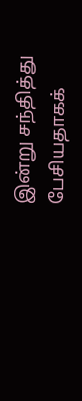இன்று சந்தித்து பேசியதாகக்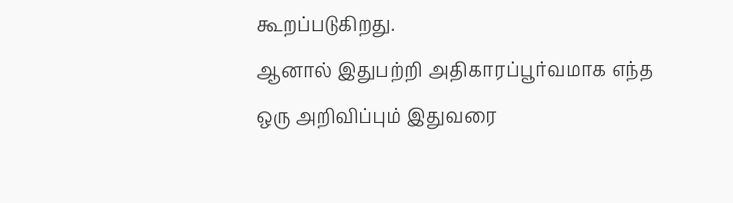கூறப்படுகிறது.
ஆனால் இதுபற்றி அதிகாரப்பூர்வமாக எந்த ஒரு அறிவிப்பும் இதுவரை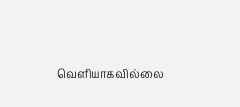வெளியாகவில்லை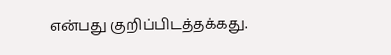என்பது குறிப்பிடத்தக்கது.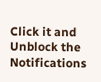Click it and Unblock the Notifications